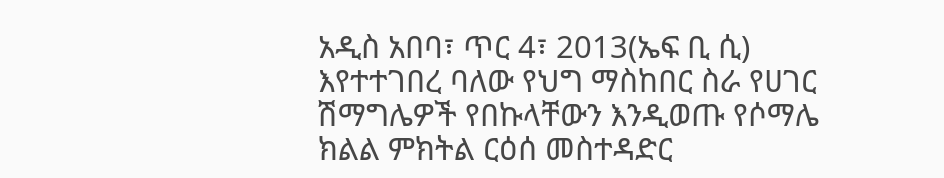አዲስ አበባ፣ ጥር 4፣ 2013(ኤፍ ቢ ሲ) እየተተገበረ ባለው የህግ ማስከበር ስራ የሀገር ሽማግሌዎች የበኩላቸውን እንዲወጡ የሶማሌ ክልል ምክትል ርዕሰ መስተዳድር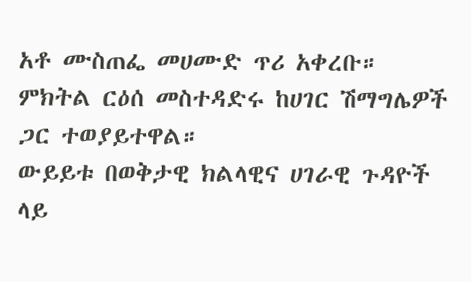አቶ ሙስጠፌ መሀሙድ ጥሪ አቀረቡ።
ምክትል ርዕሰ መስተዳድሩ ከሀገር ሽማግሌዎች ጋር ተወያይተዋል።
ውይይቱ በወቅታዊ ክልላዊና ሀገራዊ ጉዳዮች ላይ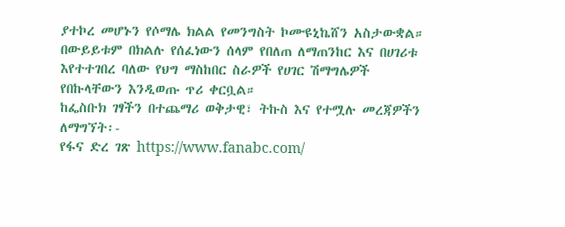ያተኮረ መሆኑን የሶማሌ ክልል የመንግስት ኮሙዩኒኬሸን አስታውቋል።
በውይይቱም በክልሉ የሰፈነውን ሰላም የበለጠ ለማጠንከር እና በሀገሪቱ እየተተገበረ ባለው የህግ ማስከበር ስራዎች የሀገር ሽማግሌዎች የበኩላቸውን እንዲወጡ ጥሪ ቀርቧል።
ከፌስቡክ ገፃችን በተጨማሪ ወቅታዊ፣ ትኩስ እና የተሟሉ መረጃዎችን ለማግኘት፡-
የፋና ድረ ገጽ https://www.fanabc.com/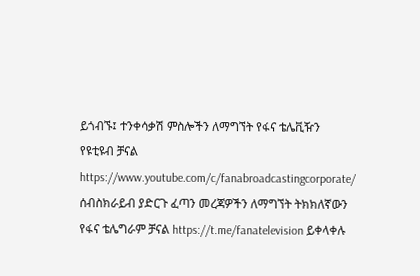ይጎብኙ፤ ተንቀሳቃሽ ምስሎችን ለማግኘት የፋና ቴሌቪዥን የዩቲዩብ ቻናል https://www.youtube.com/c/fanabroadcastingcorporate/ ሰብስክራይብ ያድርጉ ፈጣን መረጃዎችን ለማግኘት ትክክለኛውን የፋና ቴሌግራም ቻናል https://t.me/fanatelevision ይቀላቀሉ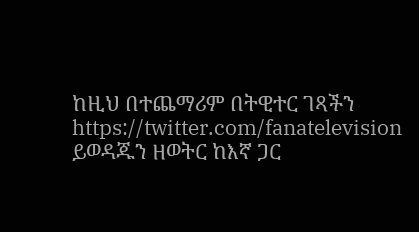ከዚህ በተጨማሪም በትዊተር ገጻችን https://twitter.com/fanatelevision ይወዳጁን ዘወትር ከእኛ ጋር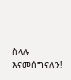ስላሉ እናመሰግናለን!